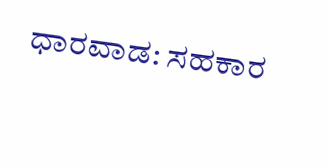ಧಾರವಾಡ: ಸಹಕಾರ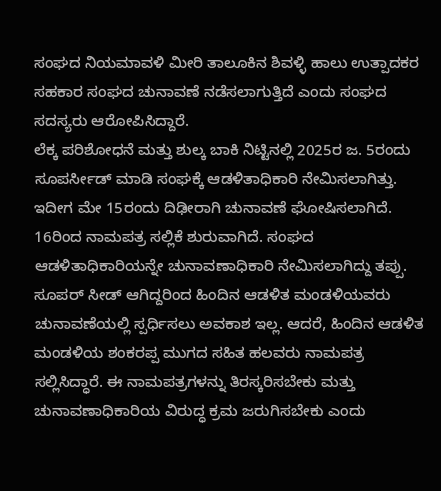ಸಂಘದ ನಿಯಮಾವಳಿ ಮೀರಿ ತಾಲೂಕಿನ ಶಿವಳ್ಳಿ ಹಾಲು ಉತ್ಪಾದಕರ ಸಹಕಾರ ಸಂಘದ ಚುನಾವಣೆ ನಡೆಸಲಾಗುತ್ತಿದೆ ಎಂದು ಸಂಘದ ಸದಸ್ಯರು ಆರೋಪಿಸಿದ್ದಾರೆ.
ಲೆಕ್ಕ ಪರಿಶೋಧನೆ ಮತ್ತು ಶುಲ್ಕ ಬಾಕಿ ನಿಟ್ಟಿನಲ್ಲಿ 2025ರ ಜ. 5ರಂದು ಸೂಪರ್ಸೀಡ್ ಮಾಡಿ ಸಂಘಕ್ಕೆ ಆಡಳಿತಾಧಿಕಾರಿ ನೇಮಿಸಲಾಗಿತ್ತು. ಇದೀಗ ಮೇ 15ರಂದು ದಿಢೀರಾಗಿ ಚುನಾವಣೆ ಘೋಷಿಸಲಾಗಿದೆ. 16ರಿಂದ ನಾಮಪತ್ರ ಸಲ್ಲಿಕೆ ಶುರುವಾಗಿದೆ. ಸಂಘದ ಆಡಳಿತಾಧಿಕಾರಿಯನ್ನೇ ಚುನಾವಣಾಧಿಕಾರಿ ನೇಮಿಸಲಾಗಿದ್ದು ತಪ್ಪು. ಸೂಪರ್ ಸೀಡ್ ಆಗಿದ್ದರಿಂದ ಹಿಂದಿನ ಆಡಳಿತ ಮಂಡಳಿಯವರು ಚುನಾವಣೆಯಲ್ಲಿ ಸ್ಪರ್ಧಿಸಲು ಅವಕಾಶ ಇಲ್ಲ. ಆದರೆ, ಹಿಂದಿನ ಆಡಳಿತ ಮಂಡಳಿಯ ಶಂಕರಪ್ಪ ಮುಗದ ಸಹಿತ ಹಲವರು ನಾಮಪತ್ರ ಸಲ್ಲಿಸಿದ್ಧಾರೆ. ಈ ನಾಮಪತ್ರಗಳನ್ನು ತಿರಸ್ಕರಿಸಬೇಕು ಮತ್ತು ಚುನಾವಣಾಧಿಕಾರಿಯ ವಿರುದ್ಧ ಕ್ರಮ ಜರುಗಿಸಬೇಕು ಎಂದು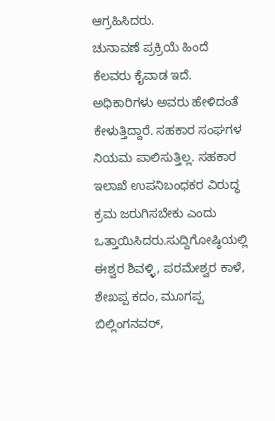ಆಗ್ರಹಿಸಿದರು.
ಚುನಾವಣೆ ಪ್ರಕ್ರಿಯೆ ಹಿಂದೆ ಕೆಲವರು ಕೈವಾಡ ಇದೆ. ಅಧಿಕಾರಿಗಳು ಅವರು ಹೇಳಿದಂತೆ ಕೇಳುತ್ತಿದ್ದಾರೆ. ಸಹಕಾರ ಸಂಘಗಳ ನಿಯಮ ಪಾಲಿಸುತ್ತಿಲ್ಲ. ಸಹಕಾರ ಇಲಾಖೆ ಉಪನಿಬಂಧಕರ ವಿರುದ್ಧ ಕ್ರಮ ಜರುಗಿಸಬೇಕು ಎಂದು ಒತ್ತಾಯಿಸಿದರು.ಸುದ್ದಿಗೋಷ್ಠಿಯಲ್ಲಿ ಈಶ್ವರ ಶಿವಳ್ಳಿ, ಪರಮೇಶ್ವರ ಕಾಳೆ, ಶೇಖಪ್ಪ ಕದಂ, ಮೂಗಪ್ಪ ಬಿಲ್ಲಿಂಗನವರ್,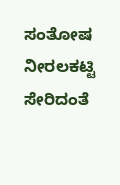ಸಂತೋಷ ನೀರಲಕಟ್ಟಿ ಸೇರಿದಂತೆ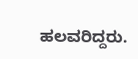ಹಲವರಿದ್ದರು.